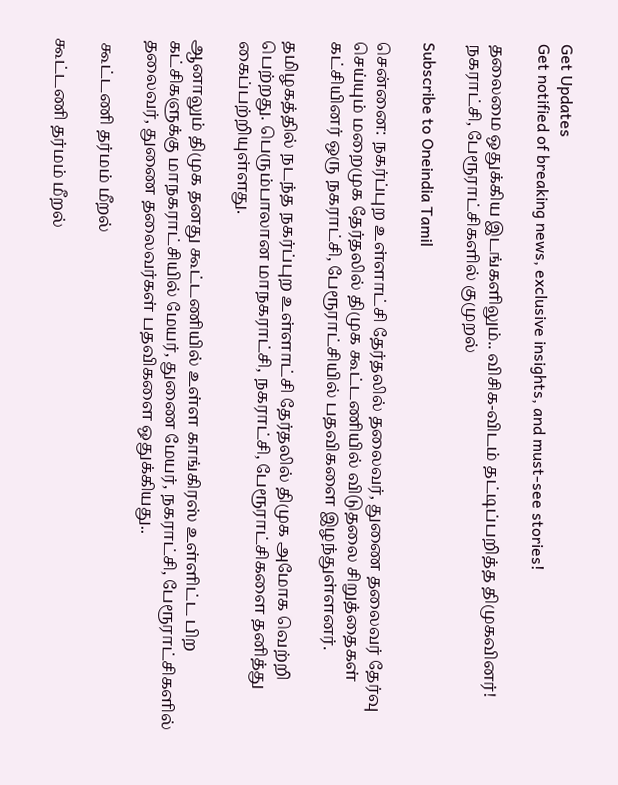Get Updates
Get notified of breaking news, exclusive insights, and must-see stories!

தலைமை ஒதுக்கிய இடங்களிலும்.. விசிக-விடம் தட்டிப்பறித்த திமுகவினர்! நகராட்சி, பேரூராட்சிகளில் குமுறல்

Subscribe to Oneindia Tamil

சென்னை: நகர்ப்புற உள்ளாட்சி தேர்தலில் தலைவர், துணை தலைவர் தேர்வு செய்யும் மறைமுக தேர்தலில் திமுக கூட்டணியில் விடுதலை சிறுத்தைகள் கட்சியினர் ஒரு நகராட்சி, பேரூராட்சியில் பதவிகளை இழந்துள்ளனர்.

தமிழகத்தில் நடந்த நகர்ப்புற உள்ளாட்சி தேர்தலில் திமுக அமோக வெற்றி பெற்றது. பெரும்பாலான மாநகராட்சி, நகராட்சி, பேரூராட்சிகளை தனித்து கைப்பற்றியுள்ளது.

ஆனாலும் திமுக தனது கூட்டணியில் உள்ள காங்கிரஸ் உள்ளிட்ட பிற கட்சிகளுக்கு மாநகராட்சியில் மேயர், துணை மேயர், நகராட்சி, பேரூராட்சிகளில் தலைவர், துணை தலைவர்கள் பதவிகளை ஒதுக்கியது..

 கூட்டணி தர்மம் மீறல்

கூட்டணி தர்மம் மீறல்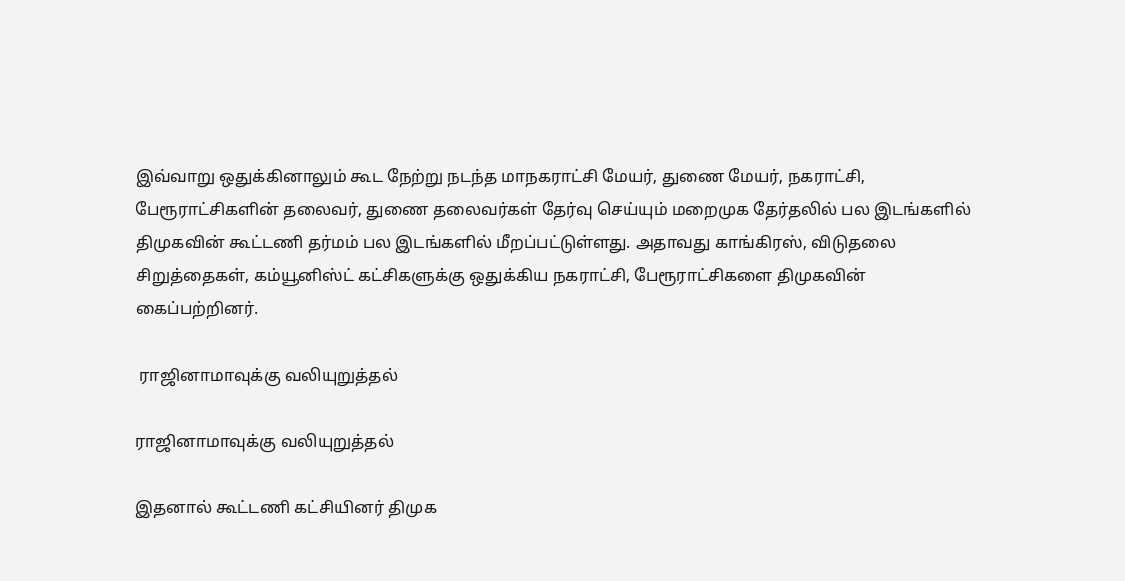இவ்வாறு ஒதுக்கினாலும் கூட நேற்று நடந்த மாநகராட்சி மேயர், துணை மேயர், நகராட்சி, பேரூராட்சிகளின் தலைவர், துணை தலைவர்கள் தேர்வு செய்யும் மறைமுக தேர்தலில் பல இடங்களில் திமுகவின் கூட்டணி தர்மம் பல இடங்களில் மீறப்பட்டுள்ளது. அதாவது காங்கிரஸ், விடுதலை சிறுத்தைகள், கம்யூனிஸ்ட் கட்சிகளுக்கு ஒதுக்கிய நகராட்சி, பேரூராட்சிகளை திமுகவின் கைப்பற்றினர்.

 ராஜினாமாவுக்கு வலியுறுத்தல்

ராஜினாமாவுக்கு வலியுறுத்தல்

இதனால் கூட்டணி கட்சியினர் திமுக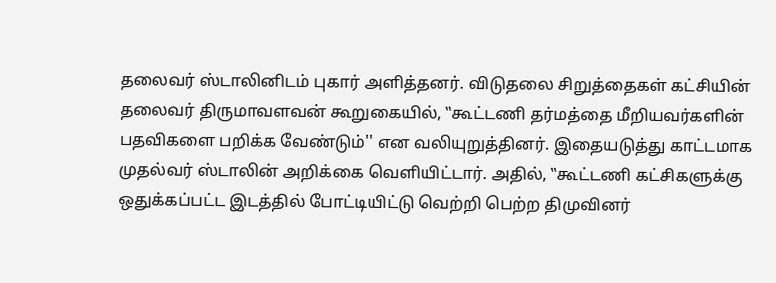தலைவர் ஸ்டாலினிடம் புகார் அளித்தனர். விடுதலை சிறுத்தைகள் கட்சியின் தலைவர் திருமாவளவன் கூறுகையில், ‛‛கூட்டணி தர்மத்தை மீறியவர்களின் பதவிகளை பறிக்க வேண்டும்'' என வலியுறுத்தினர். இதையடுத்து காட்டமாக முதல்வர் ஸ்டாலின் அறிக்கை வெளியிட்டார். அதில், ‛‛கூட்டணி கட்சிகளுக்கு ஒதுக்கப்பட்ட இடத்தில் போட்டியிட்டு வெற்றி பெற்ற திமுவினர்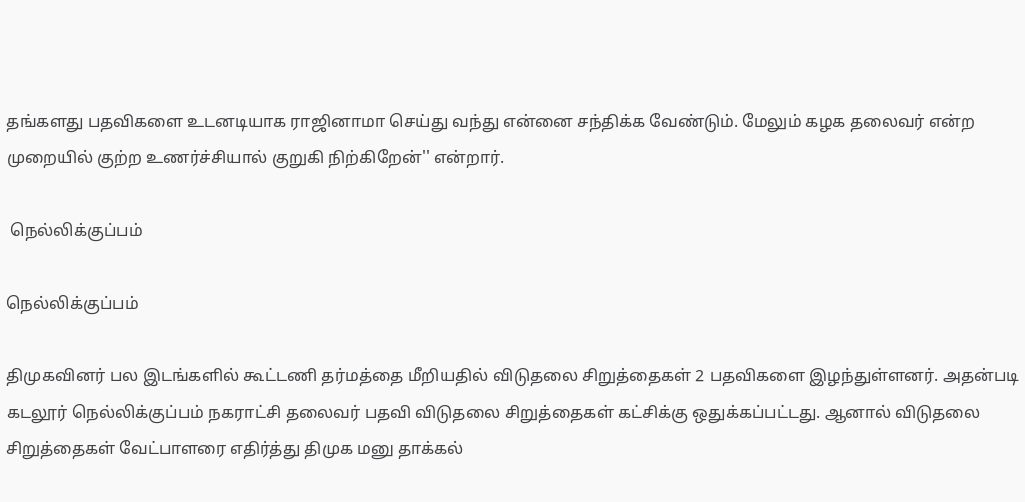தங்களது பதவிகளை உடனடியாக ராஜினாமா செய்து வந்து என்னை சந்திக்க வேண்டும். மேலும் கழக தலைவர் என்ற முறையில் குற்ற உணர்ச்சியால் குறுகி நிற்கிறேன்'' என்றார்.

 நெல்லிக்குப்பம்

நெல்லிக்குப்பம்

திமுகவினர் பல இடங்களில் கூட்டணி தர்மத்தை மீறியதில் விடுதலை சிறுத்தைகள் 2 பதவிகளை இழந்துள்ளனர். அதன்படி கடலூர் நெல்லிக்குப்பம் நகராட்சி தலைவர் பதவி விடுதலை சிறுத்தைகள் கட்சிக்கு ஒதுக்கப்பட்டது. ஆனால் விடுதலை சிறுத்தைகள் வேட்பாளரை எதிர்த்து திமுக மனு தாக்கல்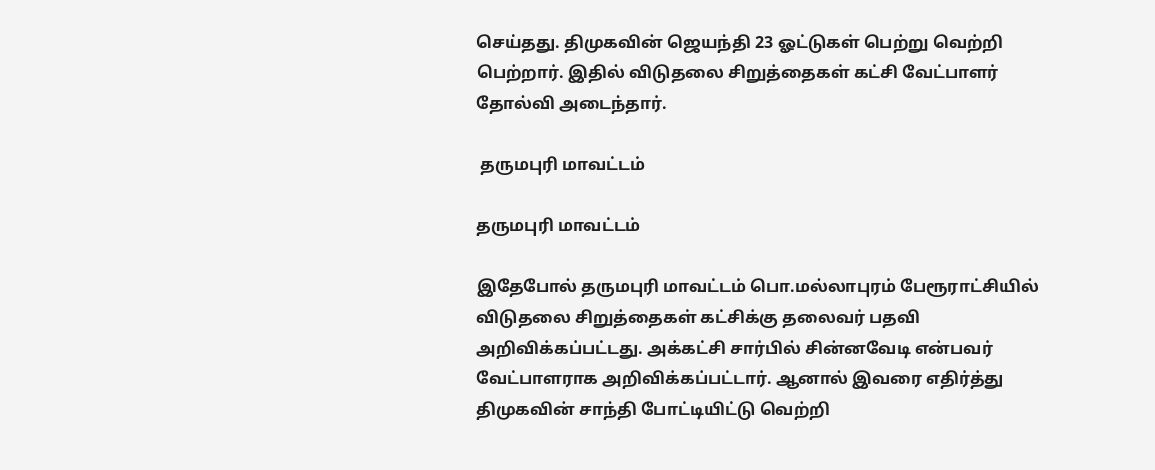செய்தது. திமுகவின் ஜெயந்தி 23 ஓட்டுகள் பெற்று வெற்றி பெற்றார். இதில் விடுதலை சிறுத்தைகள் கட்சி வேட்பாளர் தோல்வி அடைந்தார்.

 தருமபுரி மாவட்டம்

தருமபுரி மாவட்டம்

இதேபோல் தருமபுரி மாவட்டம் பொ.மல்லாபுரம் பேரூராட்சியில் விடுதலை சிறுத்தைகள் கட்சிக்கு தலைவர் பதவி அறிவிக்கப்பட்டது. அக்கட்சி சார்பில் சின்னவேடி என்பவர் வேட்பாளராக அறிவிக்கப்பட்டார். ஆனால் இவரை எதிர்த்து திமுகவின் சாந்தி போட்டியிட்டு வெற்றி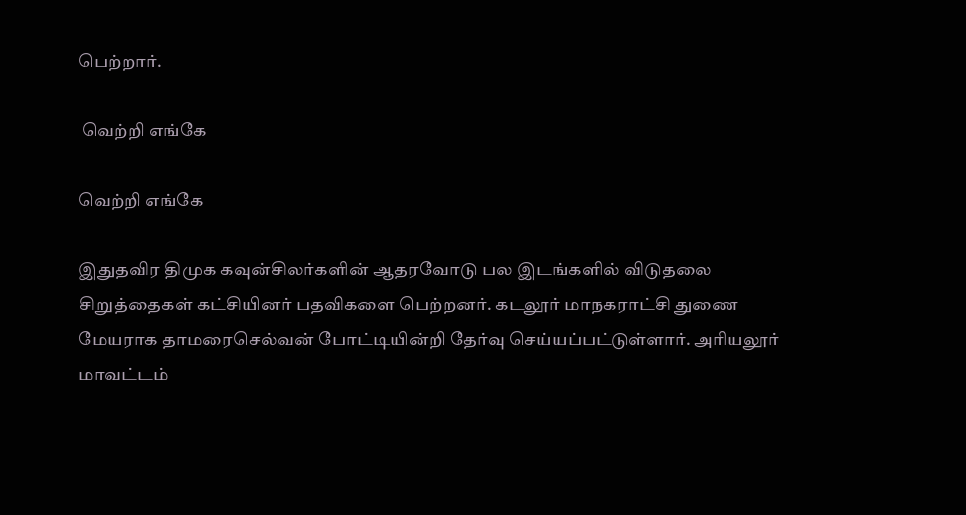பெற்றார்.

 வெற்றி எங்கே

வெற்றி எங்கே

இதுதவிர திமுக கவுன்சிலர்களின் ஆதரவோடு பல இடங்களில் விடுதலை சிறுத்தைகள் கட்சியினர் பதவிகளை பெற்றனர். கடலூர் மாநகராட்சி துணை மேயராக தாமரைசெல்வன் போட்டியின்றி தேர்வு செய்யப்பட்டுள்ளார். அரியலூர் மாவட்டம்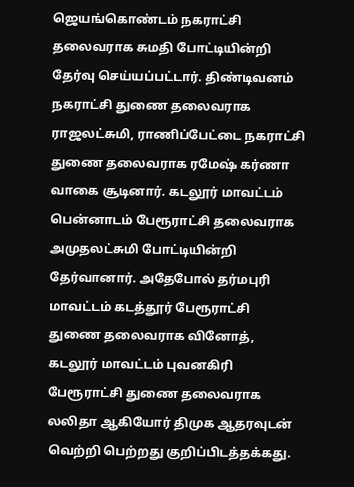ஜெயங்கொண்டம் நகராட்சி தலைவராக சுமதி போட்டியின்றி தேர்வு செய்யப்பட்டார். திண்டிவனம் நகராட்சி துணை தலைவராக ராஜலட்சுமி, ராணிப்பேட்டை நகராட்சி துணை தலைவராக ரமேஷ் கர்ணா வாகை சூடினார். கடலூர் மாவட்டம் பென்னாடம் பேரூராட்சி தலைவராக அமுதலட்சுமி போட்டியின்றி தேர்வானார். அதேபோல் தர்மபுரி மாவட்டம் கடத்தூர் பேரூராட்சி துணை தலைவராக வினோத், கடலூர் மாவட்டம் புவனகிரி பேரூராட்சி துணை தலைவராக லலிதா ஆகியோர் திமுக ஆதரவுடன் வெற்றி பெற்றது குறிப்பிடத்தக்கது.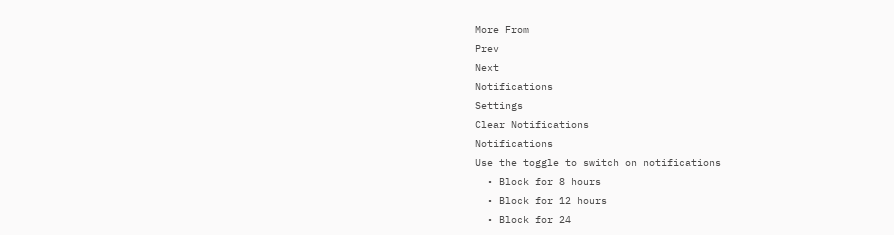More From
Prev
Next
Notifications
Settings
Clear Notifications
Notifications
Use the toggle to switch on notifications
  • Block for 8 hours
  • Block for 12 hours
  • Block for 24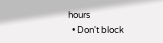hours
  • Don't block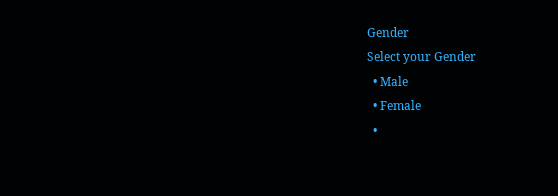Gender
Select your Gender
  • Male
  • Female
  •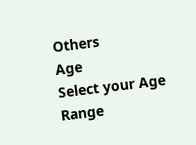Others
Age
Select your Age Range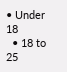• Under 18
  • 18 to 25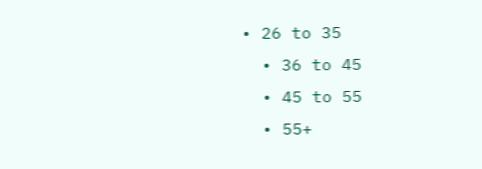• 26 to 35
  • 36 to 45
  • 45 to 55
  • 55+